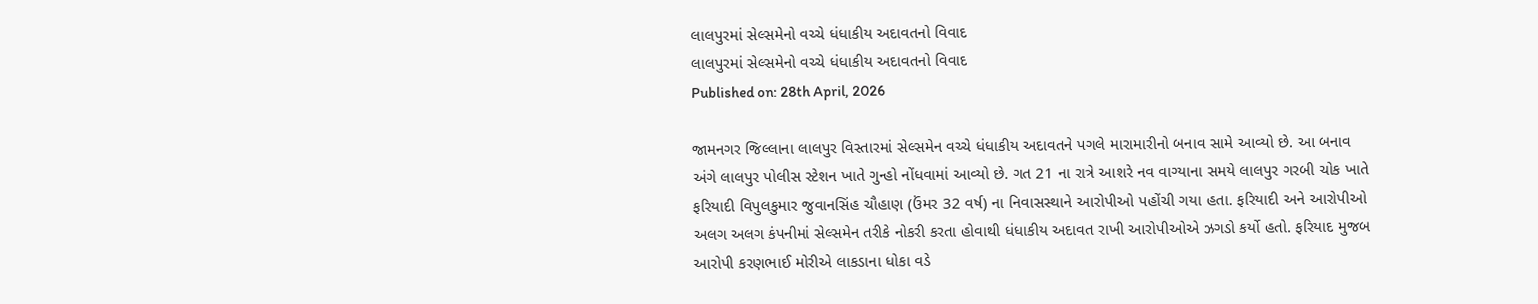લાલપુરમાં સેલ્સમેનો વચ્ચે ધંધાકીય અદાવતનો વિવાદ
લાલપુરમાં સેલ્સમેનો વચ્ચે ધંધાકીય અદાવતનો વિવાદ
Published on: 28th April, 2026

જામનગર જિલ્લાના લાલપુર વિસ્તારમાં સેલ્સમેન વચ્ચે ધંધાકીય અદાવતને પગલે મારામારીનો બનાવ સામે આવ્યો છે. આ બનાવ અંગે લાલપુર પોલીસ સ્ટેશન ખાતે ગુન્હો નોંધવામાં આવ્યો છે. ગત 21 ના રાત્રે આશરે નવ વાગ્યાના સમયે લાલપુર ગરબી ચોક ખાતે ફરિયાદી વિપુલકુમાર જુવાનસિંહ ચૌહાણ (ઉંમર 32 વર્ષ) ના નિવાસસ્થાને આરોપીઓ પહોંચી ગયા હતા. ફરિયાદી અને આરોપીઓ અલગ અલગ કંપનીમાં સેલ્સમેન તરીકે નોકરી કરતા હોવાથી ધંધાકીય અદાવત રાખી આરોપીઓએ ઝગડો કર્યો હતો. ફરિયાદ મુજબ આરોપી કરણભાઈ મોરીએ લાકડાના ધોકા વડે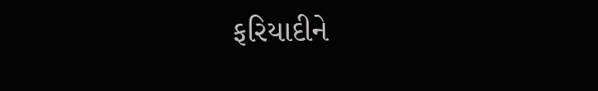ફરિયાદીને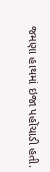જમણા હાથમાં ઇજા પહોંચાડી હતી.